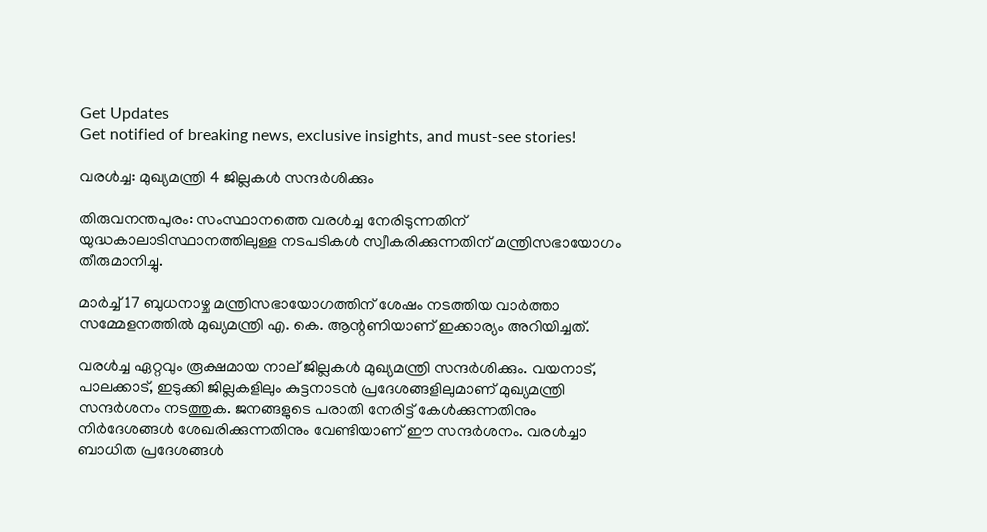Get Updates
Get notified of breaking news, exclusive insights, and must-see stories!

വരള്‍ച്ച: മുഖ്യമന്ത്രി 4 ജില്ലകള്‍ സന്ദര്‍ശിക്കും

തിരുവനന്തപുരം: സംസ്ഥാനത്തെ വരള്‍ച്ച നേരിടുന്നതിന് യുദ്ധകാലാടിസ്ഥാനത്തിലുള്ള നടപടികള്‍ സ്വീകരിക്കുന്നതിന് മന്ത്രിസഭായോഗം തീരുമാനിച്ചു.

മാര്‍ച്ച് 17 ബുധനാഴ്ച മന്ത്രിസഭായോഗത്തിന് ശേഷം നടത്തിയ വാര്‍ത്താ സമ്മേളനത്തില്‍ മുഖ്യമന്ത്രി എ. കെ. ആന്റണിയാണ് ഇക്കാര്യം അറിയിച്ചത്.

വരള്‍ച്ച ഏറ്റവും രൂക്ഷമായ നാല് ജില്ലകള്‍ മുഖ്യമന്ത്രി സന്ദര്‍ശിക്കും. വയനാട്, പാലക്കാട്, ഇടുക്കി ജില്ലകളിലും കുട്ടനാടന്‍ പ്രദേശങ്ങളിലുമാണ് മുഖ്യമന്ത്രി സന്ദര്‍ശനം നടത്തുക. ജനങ്ങളുടെ പരാതി നേരിട്ട് കേള്‍ക്കുന്നതിനും നിര്‍ദേശങ്ങള്‍ ശേഖരിക്കുന്നതിനും വേണ്ടിയാണ് ഈ സന്ദര്‍ശനം. വരള്‍ച്ചാ ബാധിത പ്രദേശങ്ങള്‍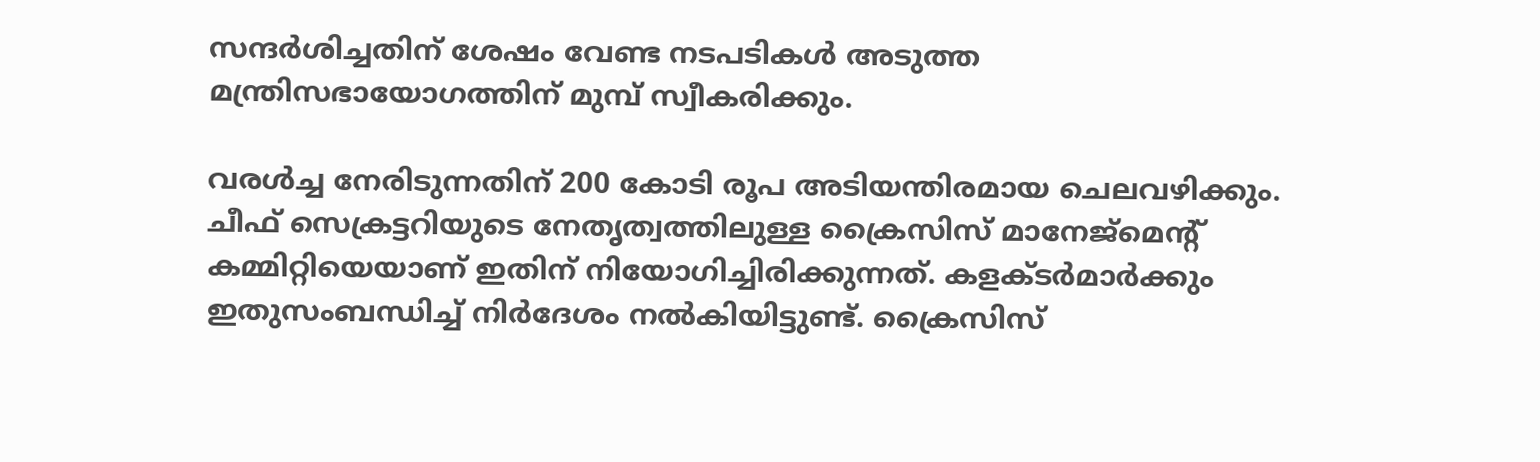സന്ദര്‍ശിച്ചതിന് ശേഷം വേണ്ട നടപടികള്‍ അടുത്ത മന്ത്രിസഭായോഗത്തിന് മുമ്പ് സ്വീകരിക്കും.

വരള്‍ച്ച നേരിടുന്നതിന് 200 കോടി രൂപ അടിയന്തിരമായ ചെലവഴിക്കും. ചീഫ് സെക്രട്ടറിയുടെ നേതൃത്വത്തിലുള്ള ക്രൈസിസ് മാനേജ്മെന്റ് കമ്മിറ്റിയെയാണ് ഇതിന് നിയോഗിച്ചിരിക്കുന്നത്. കളക്ടര്‍മാര്‍ക്കും ഇതുസംബന്ധിച്ച് നിര്‍ദേശം നല്‍കിയിട്ടുണ്ട്. ക്രൈസിസ്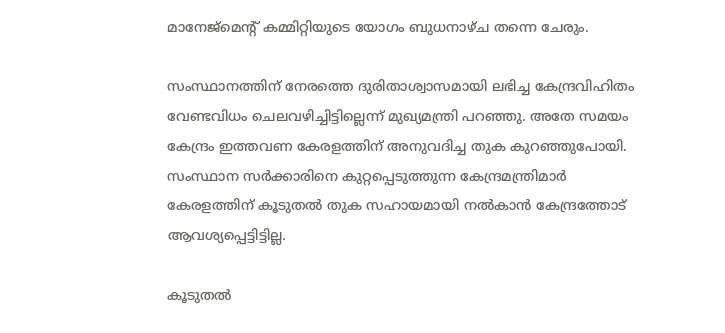മാനേജ്മെന്റ് കമ്മിറ്റിയുടെ യോഗം ബുധനാഴ്ച തന്നെ ചേരും.

സംസ്ഥാനത്തിന് നേരത്തെ ദുരിതാശ്വാസമായി ലഭിച്ച കേന്ദ്രവിഹിതം വേണ്ടവിധം ചെലവഴിച്ചിട്ടില്ലെന്ന് മുഖ്യമന്ത്രി പറഞ്ഞു. അതേ സമയം കേന്ദ്രം ഇത്തവണ കേരളത്തിന് അനുവദിച്ച തുക കുറഞ്ഞുപോയി. സംസ്ഥാന സര്‍ക്കാരിനെ കുറ്റപ്പെടുത്തുന്ന കേന്ദ്രമന്ത്രിമാര്‍ കേരളത്തിന് കൂടുതല്‍ തുക സഹായമായി നല്‍കാന്‍ കേന്ദ്രത്തോട് ആവശ്യപ്പെട്ടിട്ടില്ല.

കൂടുതല്‍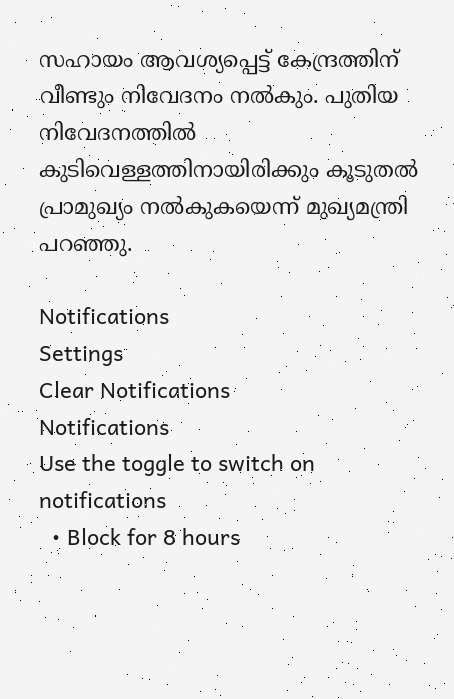സഹായം ആവശ്യപ്പെട്ട് കേന്ദ്രത്തിന് വീണ്ടും നിവേദനം നല്‍കും. പുതിയ നിവേദനത്തില്‍ കുടിവെള്ളത്തിനായിരിക്കും കൂടുതല്‍ പ്രാമുഖ്യം നല്‍കുകയെന്ന് മുഖ്യമന്ത്രി പറഞ്ഞു.

Notifications
Settings
Clear Notifications
Notifications
Use the toggle to switch on notifications
  • Block for 8 hours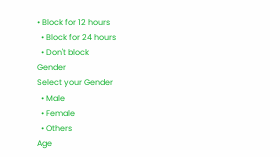• Block for 12 hours
  • Block for 24 hours
  • Don't block
Gender
Select your Gender
  • Male
  • Female
  • Others
Age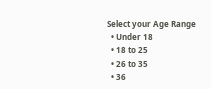Select your Age Range
  • Under 18
  • 18 to 25
  • 26 to 35
  • 36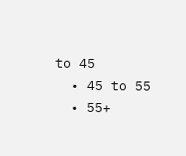to 45
  • 45 to 55
  • 55+